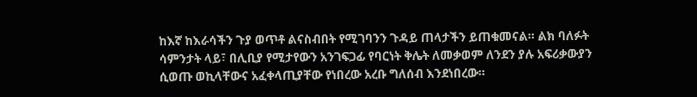ከእኛ ከእራሳችን ጉያ ወጥቶ ልናስብበት የሚገባንን ጉዳይ ጠላታችን ይጠቁመናል። ልክ ባለፉት ሳምንታት ላይ፣ በሊቢያ የሚታየውን አንገፍጋፊ የባርነት ቅሌት ለመቃወም ለንደን ያሉ አፍሪቃውያን ሲወጡ ወኪላቸውና አፈቀላጢያቸው የነበረው አረቡ ግለሰብ እንደነበረው።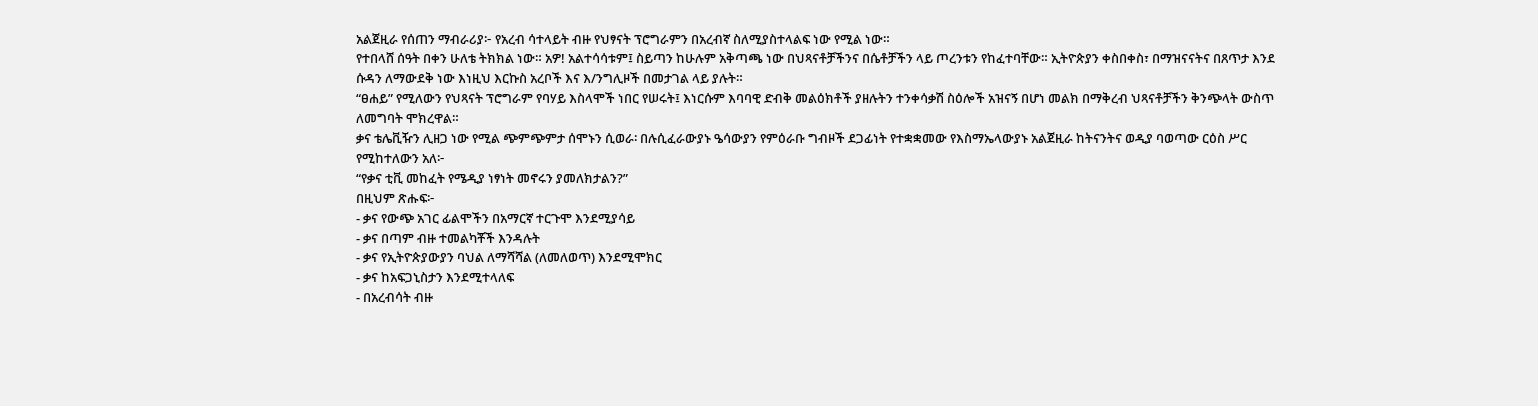አልጀዚራ የሰጠን ማብራሪያ፦ የአረብ ሳተላይት ብዙ የህፃናት ፕሮግራምን በአረብኛ ስለሚያስተላልፍ ነው የሚል ነው።
የተበላሸ ሰዓት በቀን ሁለቴ ትክክል ነው። አዎ! አልተሳሳቱም፤ ስይጣን ከሁሉም አቅጣጫ ነው በህጻናቶቻችንና በሴቶቻችን ላይ ጦረንቱን የከፈተባቸው። ኢትዮጵያን ቀስበቀስ፣ በማዝናናትና በጸጥታ እንደ ሱዳን ለማውደቅ ነው እነዚህ እርኩስ አረቦች እና እ/ንግሊዞች በመታገል ላይ ያሉት።
“ፀሐይ” የሚለውን የህጻናት ፕሮግራም የባሃይ እስላሞች ነበር የሠሩት፤ እነርሱም እባባዊ ድብቅ መልዕክቶች ያዘሉትን ተንቀሳቃሽ ስዕሎች አዝናኝ በሆነ መልክ በማቅረብ ህጻናቶቻችን ቅንጭላት ውስጥ ለመግባት ሞክረዋል።
ቃና ቴሌቪዥን ሊዘጋ ነው የሚል ጭምጭምታ ሰሞኑን ሲወራ፡ በሉሲፈራውያኑ ዔሳውያን የምዕራቡ ግብዞች ደጋፊነት የተቋቋመው የእስማኤላውያኑ አልጀዚራ ከትናንትና ወዲያ ባወጣው ርዕስ ሥር የሚከተለውን አለ፦
“የቃና ቲቪ መከፈት የሜዲያ ነፃነት መኖሩን ያመለክታልን?”
በዚህም ጽሑፍ፦
- ቃና የውጭ አገር ፊልሞችን በአማርኛ ተርጉሞ እንደሚያሳይ
- ቃና በጣም ብዙ ተመልካቾች እንዳሉት
- ቃና የኢትዮጵያውያን ባህል ለማሻሻል (ለመለወጥ) እንደሚሞክር
- ቃና ከአፍጋኒስታን እንደሚተላለፍ
- በአረብሳት ብዙ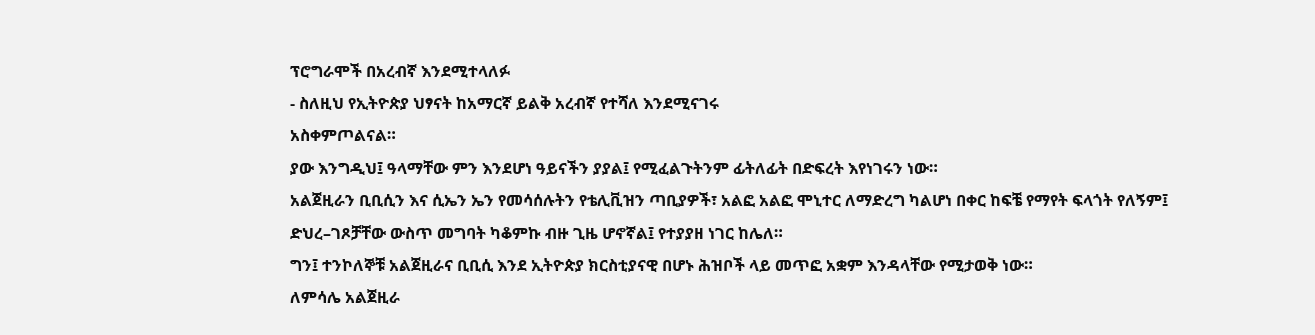ፕሮግራሞች በአረብኛ እንደሚተላለፉ
- ስለዚህ የኢትዮጵያ ህፃናት ከአማርኛ ይልቅ አረብኛ የተሻለ እንደሚናገሩ
አስቀምጦልናል።
ያው እንግዲህ፤ ዓላማቸው ምን እንደሆነ ዓይናችን ያያል፤ የሚፈልጉትንም ፊትለፊት በድፍረት እየነገሩን ነው።
አልጀዚራን ቢቢሲን እና ሲኤን ኤን የመሳሰሉትን የቴሊቪዝን ጣቢያዎች፣ አልፎ አልፎ ሞኒተር ለማድረግ ካልሆነ በቀር ከፍቼ የማየት ፍላጎት የለኝም፤ ድህረ–ገጾቻቸው ውስጥ መግባት ካቆምኩ ብዙ ጊዜ ሆኖኛል፤ የተያያዘ ነገር ከሌለ።
ግን፤ ተንኮለኞቹ አልጀዚራና ቢቢሲ እንደ ኢትዮጵያ ክርስቲያናዊ በሆኑ ሕዝቦች ላይ መጥፎ አቋም እንዳላቸው የሚታወቅ ነው።
ለምሳሌ አልጀዚራ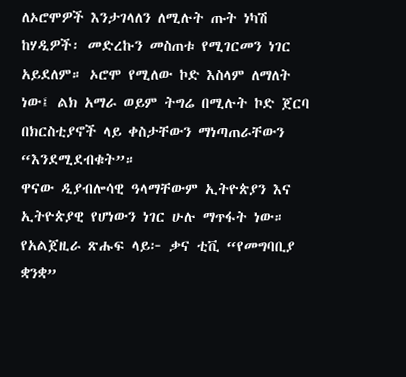ለኦሮሞዎች እንታገላለን ለሚሉት ጡት ነካሽ ከሃዲዎች፡ መድረኩን መስጠቱ የሚገርመን ነገር አይደለም። ኦሮሞ የሚለው ኮድ እስላም ለማለት ነው፤ ልክ አማራ ወይም ትግሬ በሚሉት ኮድ ጀርባ በክርስቲያኖች ላይ ቀስታቸውን ማነጣጠራቸውን “እንደሚደብቁት”።
ዋናው ዲያብሎሳዊ ዓላማቸውም ኢትዮጵያን እና ኢትዮጵያዊ የሆነውን ነገር ሁሉ ማጥፋት ነው።
የአልጀዚራ ጽሑፍ ላይ፦ ቃና ቲቪ “የመግባቢያ ቋንቋ”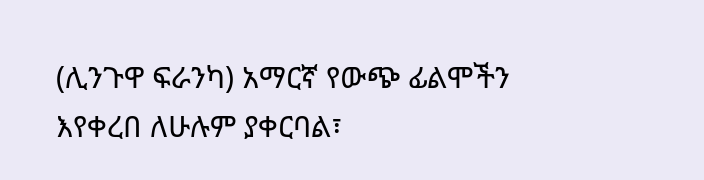(ሊንጉዋ ፍራንካ) አማርኛ የውጭ ፊልሞችን እየቀረበ ለሁሉም ያቀርባል፣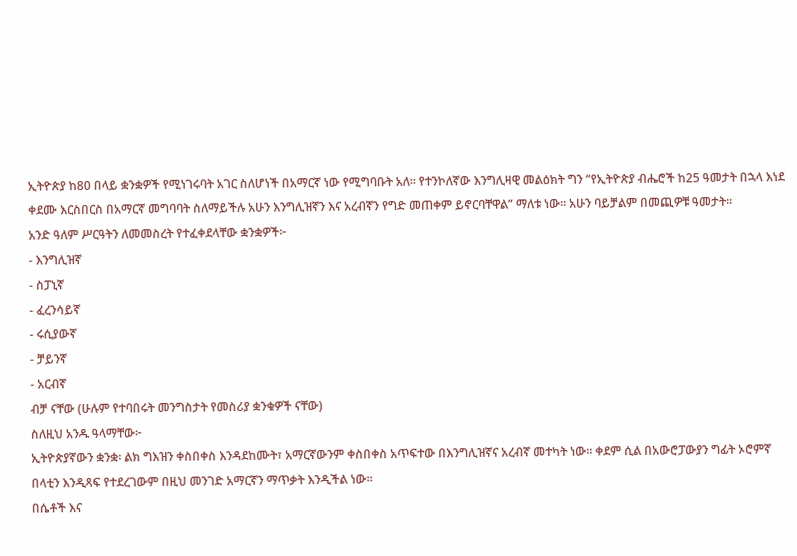ኢትዮጵያ ከ80 በላይ ቋንቋዎች የሚነገሩባት አገር ስለሆነች በአማርኛ ነው የሚግባቡት አለ። የተንኮለኛው እንግሊዛዊ መልዕክት ግን “የኢትዮጵያ ብሔሮች ከ25 ዓመታት በኋላ እነደ ቀደሙ እርስበርስ በአማርኛ መግባባት ስለማይችሉ አሁን እንግሊዝኛን እና አረብኛን የግድ መጠቀም ይኖርባቸዋል” ማለቱ ነው። አሁን ባይቻልም በመጪዎቹ ዓመታት።
አንድ ዓለም ሥርዓትን ለመመስረት የተፈቀደላቸው ቋንቋዎች፦
- እንግሊዝኛ
- ስፓኒኛ
- ፈረንሳይኛ
- ሩሲያውኛ
- ቻይንኛ
- አርብኛ
ብቻ ናቸው (ሁሉም የተባበሩት መንግስታት የመስሪያ ቋንቁዎች ናቸው)
ስለዚህ አንዱ ዓላማቸው፦
ኢትዮጵያኛውን ቋንቋ፡ ልክ ግእዝን ቀስበቀስ እንዳደከሙት፣ አማርኛውንም ቀስበቀስ አጥፍተው በእንግሊዝኛና አረብኛ መተካት ነው። ቀደም ሲል በአውሮፓውያን ግፊት ኦሮምኛ በላቲን እንዲጻፍ የተደረገውም በዚህ መንገድ አማርኛን ማጥቃት እንዲችል ነው።
በሴቶች እና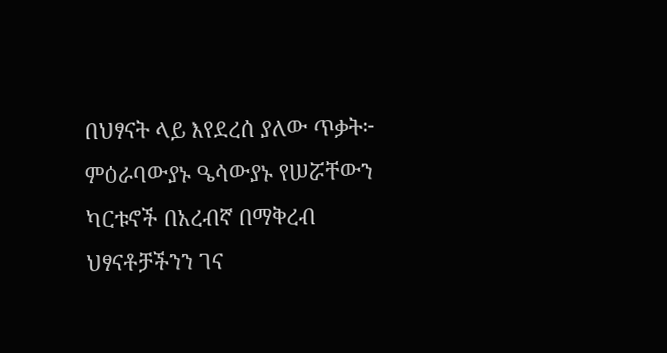በህፃናት ላይ እየደረሰ ያለው ጥቃት፦
ምዕራባውያኑ ዔሳውያኑ የሠሯቸውን ካርቱኖች በአረብኛ በማቅረብ ህፃናቶቻችንን ገና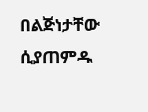በልጅነታቸው ሲያጠምዱ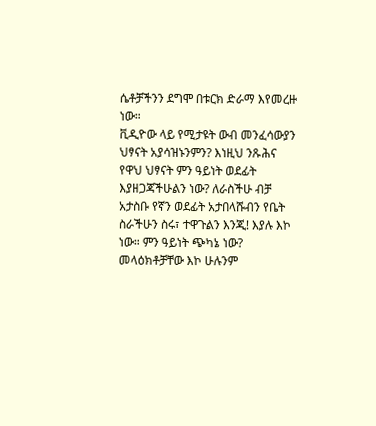ሴቶቻችንን ደግሞ በቱርክ ድራማ እየመረዙ ነው።
ቪዲዮው ላይ የሚታዩት ውብ መንፈሳውያን ህፃናት አያሳዝኑንምን? እነዚህ ንጹሕና የዋህ ህፃናት ምን ዓይነት ወደፊት እያዘጋጃችሁልን ነው? ለራስችሁ ብቻ አታስቡ የኛን ወደፊት አታበላሹብን የቤት ስራችሁን ስሩ፣ ተዋጉልን እንጂ! እያሉ እኮ ነው። ምን ዓይነት ጭካኔ ነው? መላዕክቶቻቸው እኮ ሁሉንም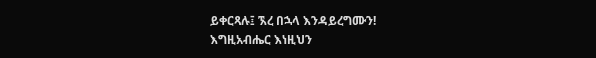ይቀርጻሉ፤ ኧረ በኋላ እንዳይረግሙን!
እግዚአብሔር እነዚህን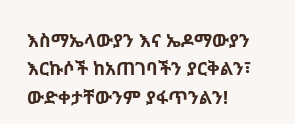እስማኤላውያን እና ኤዶማውያን እርኩሶች ከአጠገባችን ያርቅልን፣ ውድቀታቸውንም ያፋጥንልን!